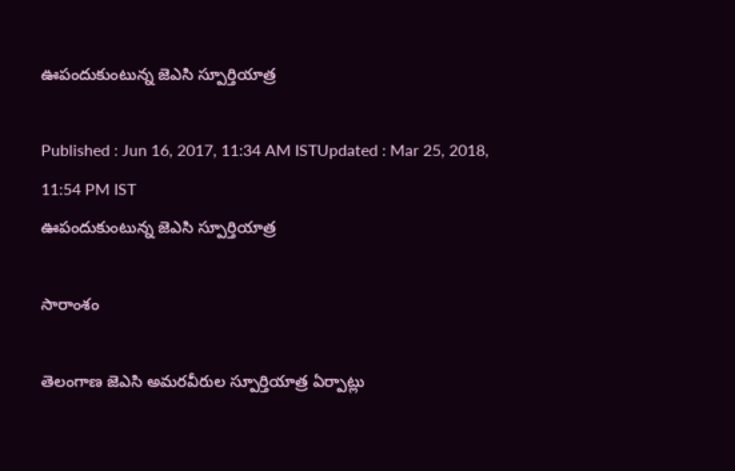ఊపందుకుంటున్న జెఎసి స్పూర్తియాత్ర

Published : Jun 16, 2017, 11:34 AM ISTUpdated : Mar 25, 2018, 11:54 PM IST
ఊపందుకుంటున్న జెఎసి స్పూర్తియాత్ర

సారాంశం

తెలంగాణ జెఎసి అమరవీరుల స్పూర్తియాత్ర ఏర్పాట్లు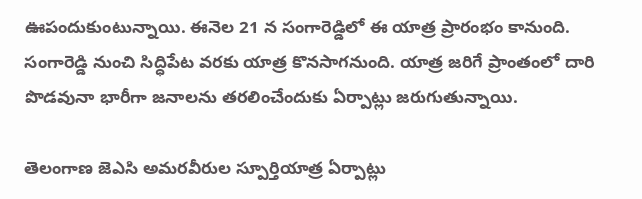ఊపందుకుంటున్నాయి. ఈనెల 21 న సంగారెడ్డిలో ఈ యాత్ర ప్రారంభం కానుంది. సంగారెడ్డి నుంచి సిద్ధిపేట వరకు యాత్ర కొనసాగనుంది. యాత్ర జరిగే ప్రాంతంలో దారి పొడవునా భారీగా జనాలను తరలించేందుకు ఏర్పాట్లు జరుగుతున్నాయి.

తెలంగాణ జెఎసి అమరవీరుల స్పూర్తియాత్ర ఏర్పాట్లు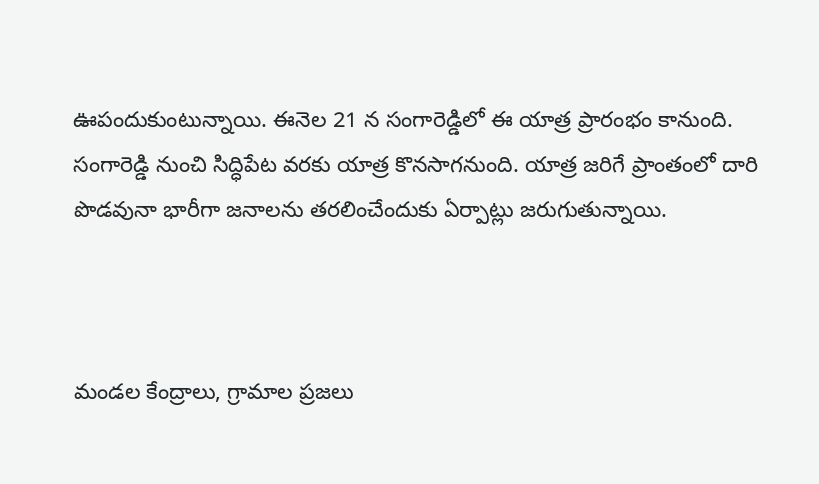ఊపందుకుంటున్నాయి. ఈనెల 21 న సంగారెడ్డిలో ఈ యాత్ర ప్రారంభం కానుంది. సంగారెడ్డి నుంచి సిద్ధిపేట వరకు యాత్ర కొనసాగనుంది. యాత్ర జరిగే ప్రాంతంలో దారి పొడవునా భారీగా జనాలను తరలించేందుకు ఏర్పాట్లు జరుగుతున్నాయి.



మండల కేంద్రాలు, గ్రామాల ప్రజలు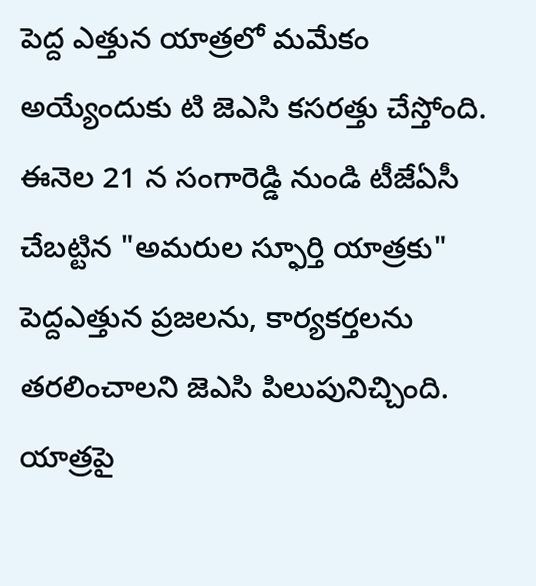పెద్ద ఎత్తున యాత్రలో మమేకం అయ్యేందుకు టి జెఎసి కసరత్తు చేస్తోంది. ఈనెల 21 న సంగారెడ్డి నుండి టీజేఏసీ చేబట్టిన "అమరుల స్ఫూర్తి యాత్రకు" పెద్దఎత్తున ప్రజలను, కార్యకర్తలను తరలించాలని జెఎసి పిలుపునిచ్చింది. యాత్రపై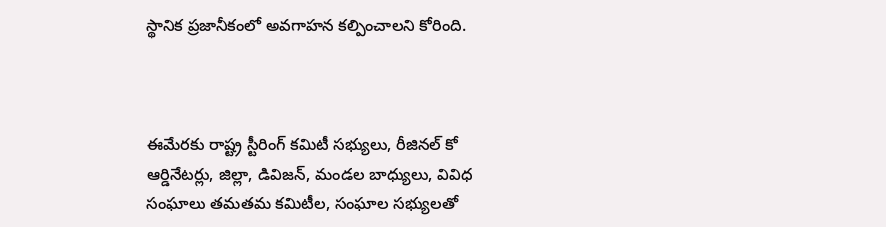స్థానిక ప్రజానీకంలో అవగాహన కల్పించాలని కోరింది.



ఈమేరకు రాష్ట్ర స్టీరింగ్ కమిటీ సభ్యులు, రీజినల్ కో ఆర్డినేటర్లు, జిల్లా, డివిజన్, మండల బాధ్యులు, వివిధ సంఘాలు తమతమ కమిటీల, సంఘాల సభ్యులతో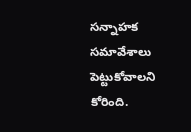సన్నాహక సమావేశాలు పెట్టుకోవాలని కోరింది.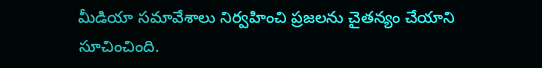మీడియా సమావేశాలు నిర్వహించి ప్రజలను చైతన్యం చేయాని సూచించింది.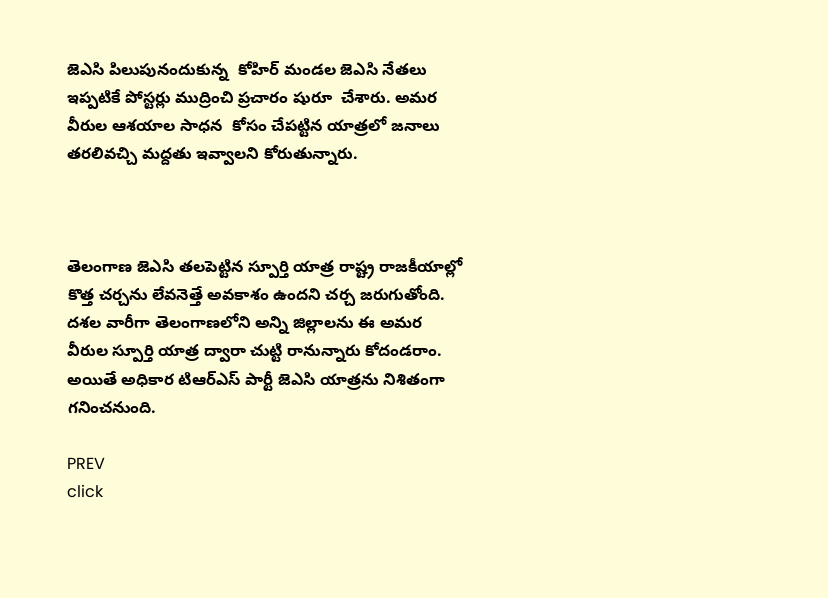జెఎసి పిలుపునందుకున్న  కోహిర్ మండల జెఎసి నేతలు ఇప్పటికే పోస్టర్లు ముద్రించి ప్రచారం షురూ  చేశారు. అమర వీరుల ఆశయాల సాధన  కోసం చేపట్టిన యాత్రలో జనాలు తరలివచ్చి మద్దతు ఇవ్వాలని కోరుతున్నారు.



తెలంగాణ జెఎసి తలపెట్టిన స్పూర్తి యాత్ర రాష్ట్ర రాజకీయాల్లో కొత్త చర్చను లేవనెత్తే అవకాశం ఉందని చర్చ జరుగుతోంది. దశల వారీగా తెలంగాణలోని అన్ని జిల్లాలను ఈ అమర వీరుల స్పూర్తి యాత్ర ద్వారా చుట్టి రానున్నారు కోదండరాం. అయితే అధికార టిఆర్ఎస్ పార్టీ జెఎసి యాత్రను నిశితంగా గనించనుంది.

PREV
click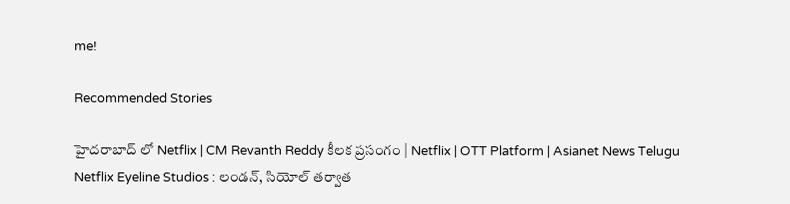me!

Recommended Stories

హైదరాబాద్ లో Netflix | CM Revanth Reddy కీలక ప్రసంగం | Netflix | OTT Platform | Asianet News Telugu
Netflix Eyeline Studios : లండన్, సియోల్ తర్వాత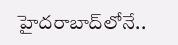హైదరాబాద్‌లోనే..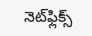నెట్‌ఫ్లిక్స్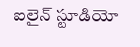ఐలైన్ స్టూడియో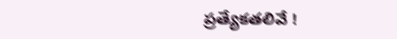ప్రత్యేకతలివే !